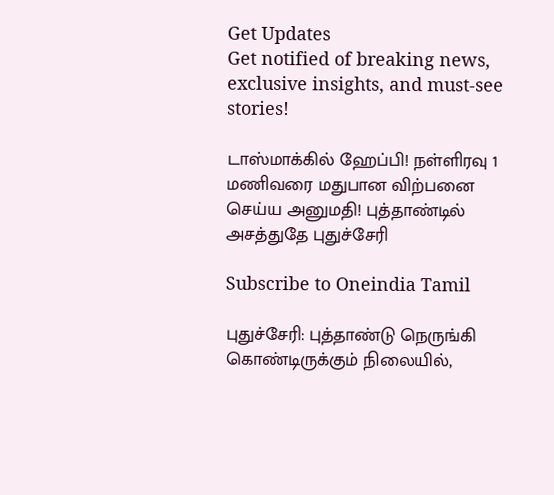Get Updates
Get notified of breaking news, exclusive insights, and must-see stories!

டாஸ்மாக்கில் ஹேப்பி! நள்ளிரவு 1 மணிவரை மதுபான விற்பனை செய்ய அனுமதி! புத்தாண்டில் அசத்துதே புதுச்சேரி

Subscribe to Oneindia Tamil

புதுச்சேரி: புத்தாண்டு நெருங்கி கொண்டிருக்கும் நிலையில்,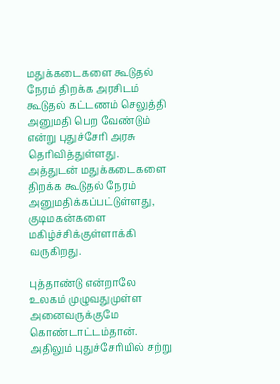மதுக்கடைகளை கூடுதல் நேரம் திறக்க அரசிடம் கூடுதல் கட்டணம் செலுத்தி அனுமதி பெற வேண்டும் என்று புதுச்சேரி அரசு தெரிவித்துள்ளது. அத்துடன் மதுக்கடைகளை திறக்க கூடுதல் நேரம் அனுமதிக்கப்பட்டுள்ளது, குடிமகன்களை மகிழ்ச்சிக்குள்ளாக்கி வருகிறது.

புத்தாண்டு என்றாலே உலகம் முழுவதுமுள்ள அனைவருக்குமே கொண்டாட்டம்தான். அதிலும் புதுச்சேரியில் சற்று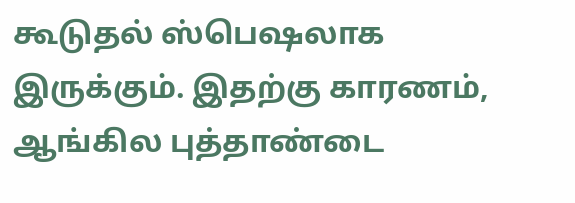கூடுதல் ஸ்பெஷலாக இருக்கும். இதற்கு காரணம், ஆங்கில புத்தாண்டை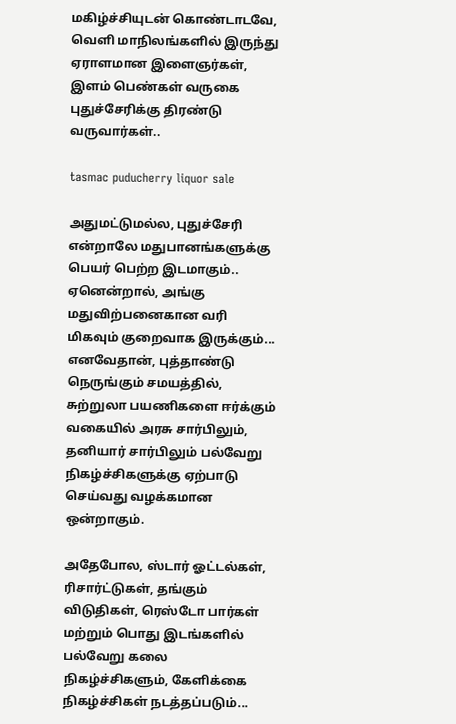மகிழ்ச்சியுடன் கொண்டாடவே, வெளி மாநிலங்களில் இருந்து ஏராளமான இளைஞர்கள், இளம் பெண்கள் வருகை புதுச்சேரிக்கு திரண்டு வருவார்கள்..

tasmac puducherry liquor sale

அதுமட்டுமல்ல, புதுச்சேரி என்றாலே மதுபானங்களுக்கு பெயர் பெற்ற இடமாகும்.. ஏனென்றால், அங்கு மதுவிற்பனைகான வரி மிகவும் குறைவாக இருக்கும்... எனவேதான், புத்தாண்டு நெருங்கும் சமயத்தில், சுற்றுலா பயணிகளை ஈர்க்கும் வகையில் அரசு சார்பிலும், தனியார் சார்பிலும் பல்வேறு நிகழ்ச்சிகளுக்கு ஏற்பாடு செய்வது வழக்கமான ஒன்றாகும்.

அதேபோல, ஸ்டார் ஓட்டல்கள், ரிசார்ட்டுகள், தங்கும் விடுதிகள், ரெஸ்டோ பார்கள் மற்றும் பொது இடங்களில் பல்வேறு கலை நிகழ்ச்சிகளும், கேளிக்கை நிகழ்ச்சிகள் நடத்தப்படும்...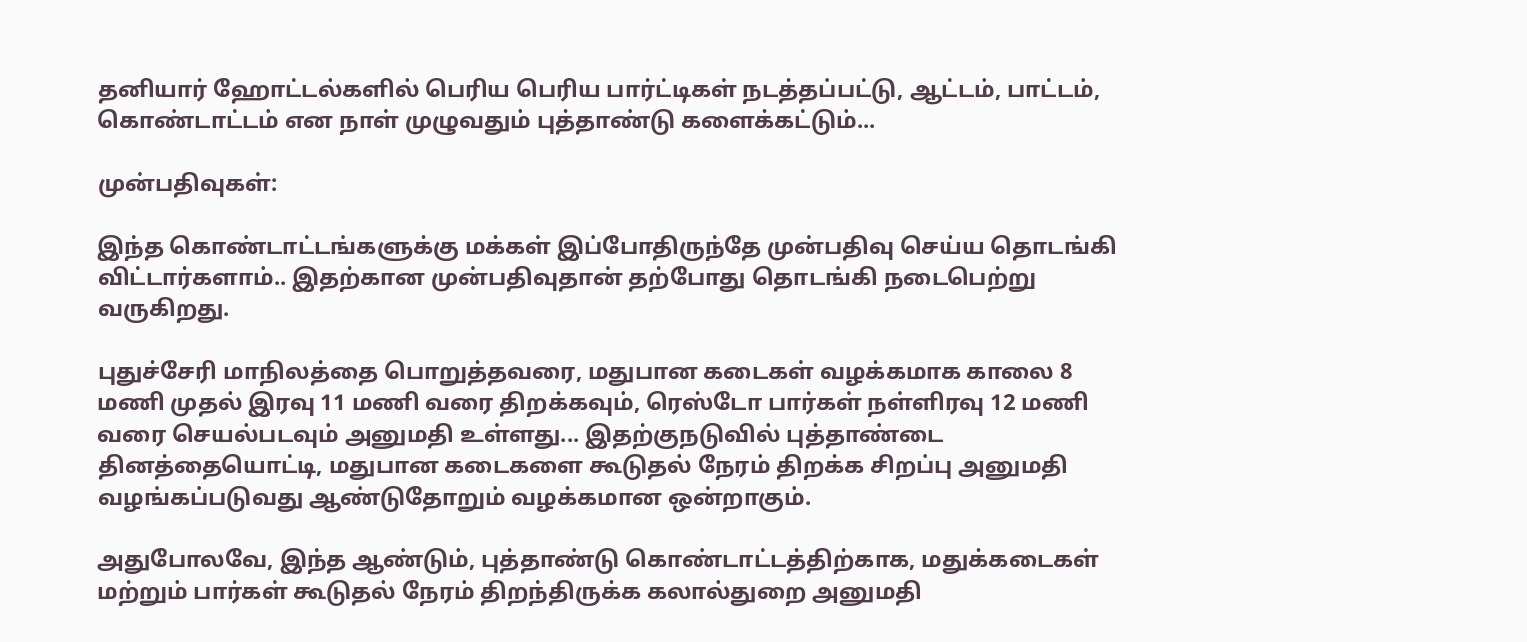தனியார் ஹோட்டல்களில் பெரிய பெரிய பார்ட்டிகள் நடத்தப்பட்டு, ஆட்டம், பாட்டம், கொண்டாட்டம் என நாள் முழுவதும் புத்தாண்டு களைக்கட்டும்...

முன்பதிவுகள்:

இந்த கொண்டாட்டங்களுக்கு மக்கள் இப்போதிருந்தே முன்பதிவு செய்ய தொடங்கி விட்டார்களாம்.. இதற்கான முன்பதிவுதான் தற்போது தொடங்கி நடைபெற்று வருகிறது.

புதுச்சேரி மாநிலத்தை பொறுத்தவரை, மதுபான கடைகள் வழக்கமாக காலை 8 மணி முதல் இரவு 11 மணி வரை திறக்கவும், ரெஸ்டோ பார்கள் நள்ளிரவு 12 மணி வரை செயல்படவும் அனுமதி உள்ளது... இதற்குநடுவில் புத்தாண்டை தினத்தையொட்டி, மதுபான கடைகளை கூடுதல் நேரம் திறக்க சிறப்பு அனுமதி வழங்கப்படுவது ஆண்டுதோறும் வழக்கமான ஒன்றாகும்.

அதுபோலவே, இந்த ஆண்டும், புத்தாண்டு கொண்டாட்டத்திற்காக, மதுக்கடைகள் மற்றும் பார்கள் கூடுதல் நேரம் திறந்திருக்க கலால்துறை அனுமதி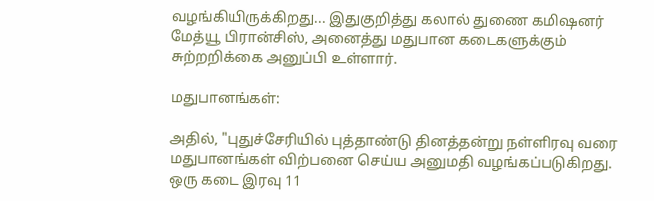வழங்கியிருக்கிறது... இதுகுறித்து கலால் துணை கமிஷனர் மேத்யூ பிரான்சிஸ், அனைத்து மதுபான கடைகளுக்கும் சுற்றறிக்கை அனுப்பி உள்ளார்.

மதுபானங்கள்:

அதில், "புதுச்சேரியில் புத்தாண்டு தினத்தன்று நள்ளிரவு வரை மதுபானங்கள் விற்பனை செய்ய அனுமதி வழங்கப்படுகிறது. ஒரு கடை இரவு 11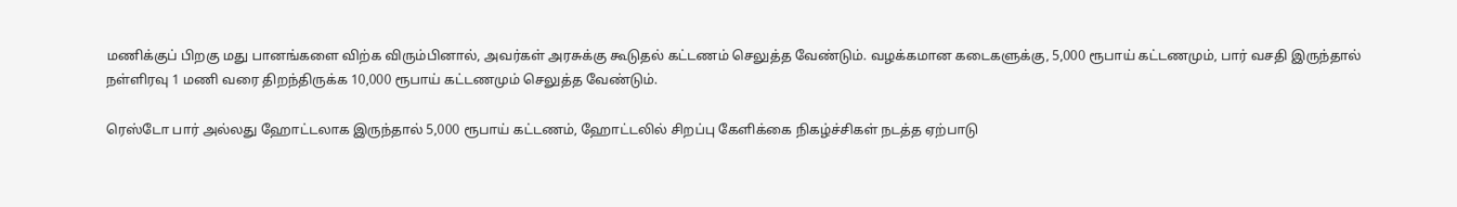மணிக்குப் பிறகு மது பானங்களை விற்க விரும்பினால், அவர்கள் அரசுக்கு கூடுதல் கட்டணம் செலுத்த வேண்டும். வழக்கமான கடைகளுக்கு, 5,000 ரூபாய் கட்டணமும், பார் வசதி இருந்தால் நள்ளிரவு 1 மணி வரை திறந்திருக்க 10,000 ரூபாய் கட்டணமும் செலுத்த வேண்டும்.

ரெஸ்டோ பார் அல்லது ஹோட்டலாக இருந்தால் 5,000 ரூபாய் கட்டணம், ஹோட்டலில் சிறப்பு கேளிக்கை நிகழ்ச்சிகள் நடத்த ஏற்பாடு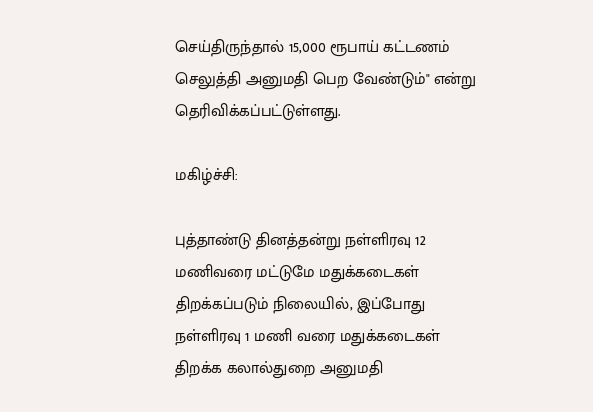செய்திருந்தால் 15,000 ரூபாய் கட்டணம் செலுத்தி அனுமதி பெற வேண்டும்" என்று தெரிவிக்கப்பட்டுள்ளது.

மகிழ்ச்சி:

புத்தாண்டு தினத்தன்று நள்ளிரவு 12 மணிவரை மட்டுமே மதுக்கடைகள் திறக்கப்படும் நிலையில், இப்போது நள்ளிரவு 1 மணி வரை மதுக்கடைகள் திறக்க கலால்துறை அனுமதி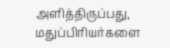அளித்திருப்பது, மதுப்பிரியர்களை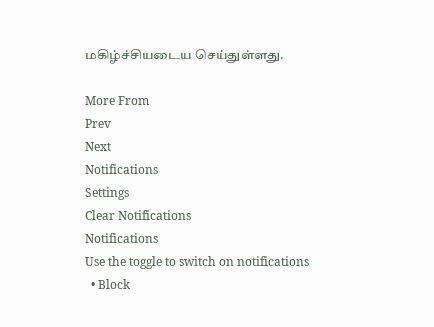மகிழ்ச்சியடைய செய்துள்ளது.

More From
Prev
Next
Notifications
Settings
Clear Notifications
Notifications
Use the toggle to switch on notifications
  • Block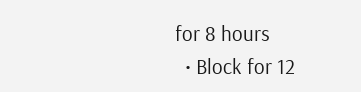for 8 hours
  • Block for 12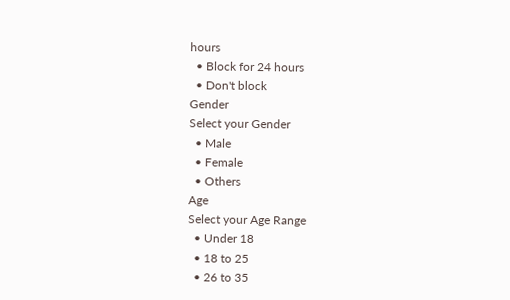hours
  • Block for 24 hours
  • Don't block
Gender
Select your Gender
  • Male
  • Female
  • Others
Age
Select your Age Range
  • Under 18
  • 18 to 25
  • 26 to 35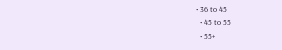• 36 to 45
  • 45 to 55
  • 55+